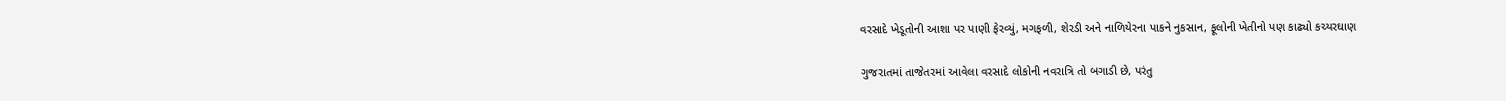વરસાદે ખેડૂતોની આશા પર પાણી ફેરવ્યું, મગફળી, શેરડી અને નાળિયેરના પાકને નુકસાન, ફૂલોની ખેતીનો પણ કાઢ્યો કચ્યરઘાણ

ગુજરાતમાં તાજેતરમાં આવેલા વરસાદે લોકોની નવરાત્રિ તો બગાડી છે, પરંતુ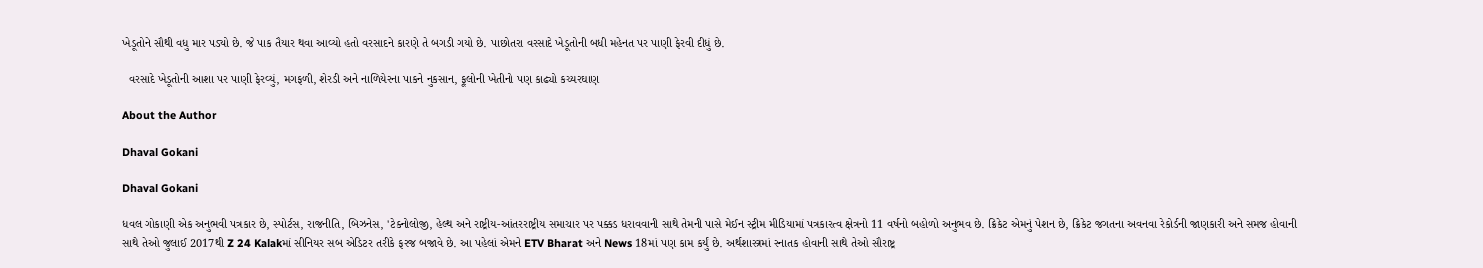ખેડૂતોને સૌથી વધુ માર પડ્યો છે. જે પાક તૈયાર થવા આવ્યો હતો વરસાદને કારણે તે બગડી ગયો છે. પાછોતરા વરસાદે ખેડૂતોની બધી મહેનત પર પાણી ફેરવી દીધું છે.

  વરસાદે ખેડૂતોની આશા પર પાણી ફેરવ્યું, મગફળી, શેરડી અને નાળિયેરના પાકને નુકસાન, ફૂલોની ખેતીનો પણ કાઢ્યો કચ્યરઘાણ

About the Author

Dhaval Gokani

Dhaval Gokani

ધવલ ગોકાણી એક અનુભવી પત્રકાર છે, સ્પોર્ટસ, રાજનીતિ, બિઝનેસ, 'ટેક્નોલોજી, હેલ્થ અને રાષ્ટ્રીય-આંતરરાષ્ટ્રીય સમાચાર પર પક્કડ ધરાવવાની સાથે તેમની પાસે મેઈન સ્ટ્રીમ મીડિયામાં પત્રકારત્વ ક્ષેત્રનો 11 વર્ષનો બહોળો અનુભવ છે. ક્રિકેટ એમનું પેશન છે, ક્રિકેટ જગતના અવનવા રેકોર્ડની જાણકારી અને સમજ હોવાની સાથે તેઓ જુલાઈ 2017થી Z 24 Kalakમાં સીનિયર સબ એડિટર તરીકે ફરજ બજાવે છે. આ પહેલાં એમને ETV Bharat અને News 18માં પણ કામ કર્યું છે. અર્થશાસ્ત્રમાં સ્નાતક હોવાની સાથે તેઓ સૌરાષ્ટ્ર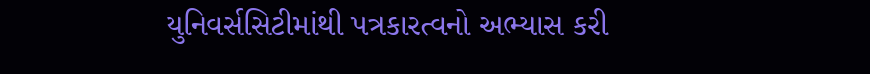યુનિવર્સસિટીમાંથી પત્રકારત્વનો અભ્યાસ કરી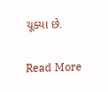ચૂક્યા છે.

Read More